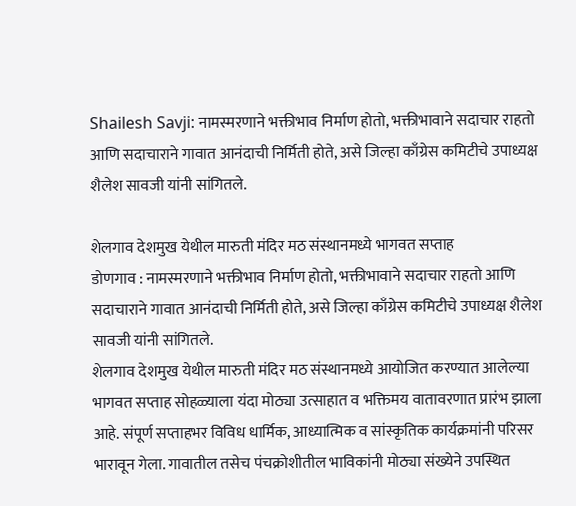Shailesh Savji: नामस्मरणाने भक्तीभाव निर्माण होतो, भक्तीभावाने सदाचार राहतो आणि सदाचाराने गावात आनंदाची निर्मिती होते, असे जिल्हा काँग्रेस कमिटीचे उपाध्यक्ष शैलेश सावजी यांनी सांगितले.

शेलगाव देशमुख येथील मारुती मंदिर मठ संस्थानमध्ये भागवत सप्ताह
डोणगाव : नामस्मरणाने भक्तीभाव निर्माण होतो, भक्तीभावाने सदाचार राहतो आणि सदाचाराने गावात आनंदाची निर्मिती होते, असे जिल्हा काँग्रेस कमिटीचे उपाध्यक्ष शैलेश सावजी यांनी सांगितले.
शेलगाव देशमुख येथील मारुती मंदिर मठ संस्थानमध्ये आयोजित करण्यात आलेल्या भागवत सप्ताह सोहळ्याला यंदा मोठ्या उत्साहात व भक्तिमय वातावरणात प्रारंभ झाला आहे. संपूर्ण सप्ताहभर विविध धार्मिक, आध्यात्मिक व सांस्कृतिक कार्यक्रमांनी परिसर भारावून गेला. गावातील तसेच पंचक्रोशीतील भाविकांनी मोठ्या संख्येने उपस्थित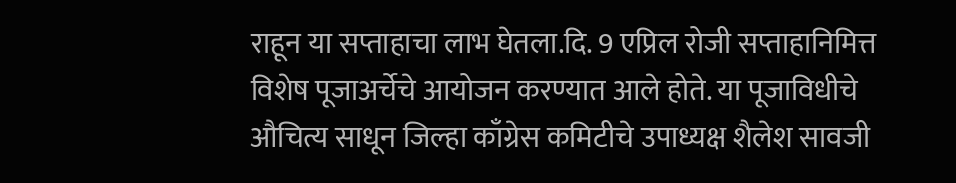राहून या सप्ताहाचा लाभ घेतला.दि. 9 एप्रिल रोजी सप्ताहानिमित्त विशेष पूजाअर्चेचे आयोजन करण्यात आले होते. या पूजाविधीचे औचित्य साधून जिल्हा काँग्रेस कमिटीचे उपाध्यक्ष शैलेश सावजी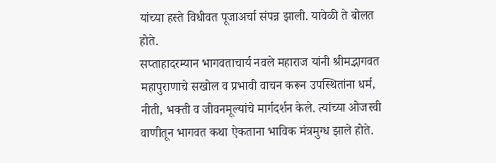यांच्या हस्ते विधीवत पूजाअर्चा संपन्न झाली. यावेळी ते बोलत होते.
सप्ताहादरम्यान भागवताचार्य नवले महाराज यांनी श्रीमद्भागवत महापुराणाचे सखोल व प्रभावी वाचन करून उपस्थितांना धर्म, नीती, भक्ती व जीवनमूल्यांचे मार्गदर्शन केले. त्यांच्या ओजस्वी वाणीतून भागवत कथा ऐकताना भाविक मंत्रमुग्ध झाले होते.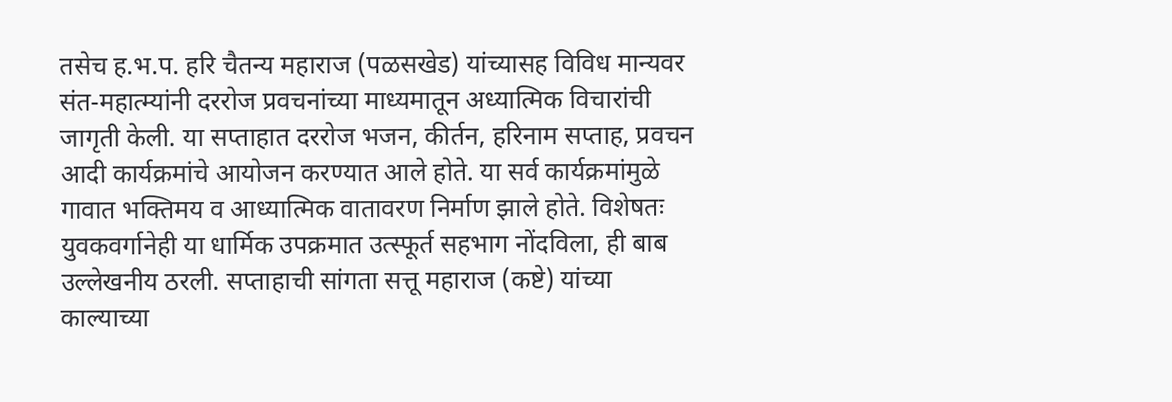तसेच ह.भ.प. हरि चैतन्य महाराज (पळसखेड) यांच्यासह विविध मान्यवर संत-महात्म्यांनी दररोज प्रवचनांच्या माध्यमातून अध्यात्मिक विचारांची जागृती केली. या सप्ताहात दररोज भजन, कीर्तन, हरिनाम सप्ताह, प्रवचन आदी कार्यक्रमांचे आयोजन करण्यात आले होते. या सर्व कार्यक्रमांमुळे गावात भक्तिमय व आध्यात्मिक वातावरण निर्माण झाले होते. विशेषतः युवकवर्गानेही या धार्मिक उपक्रमात उत्स्फूर्त सहभाग नोंदविला, ही बाब उल्लेखनीय ठरली. सप्ताहाची सांगता सत्तू महाराज (कष्टे) यांच्या काल्याच्या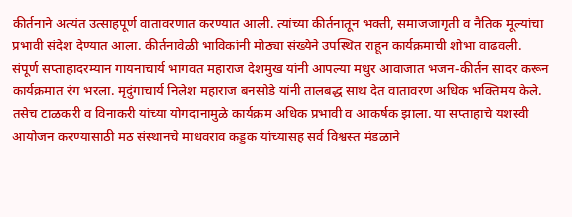कीर्तनाने अत्यंत उत्साहपूर्ण वातावरणात करण्यात आली. त्यांच्या कीर्तनातून भक्ती, समाजजागृती व नैतिक मूल्यांचा प्रभावी संदेश देण्यात आला. कीर्तनावेळी भाविकांनी मोठ्या संख्येने उपस्थित राहून कार्यक्रमाची शोभा वाढवली.
संपूर्ण सप्ताहादरम्यान गायनाचार्य भागवत महाराज देशमुख यांनी आपल्या मधुर आवाजात भजन-कीर्तन सादर करून कार्यक्रमात रंग भरला. मृदुंगाचार्य निलेश महाराज बनसोडे यांनी तालबद्ध साथ देत वातावरण अधिक भक्तिमय केले. तसेच टाळकरी व विनाकरी यांच्या योगदानामुळे कार्यक्रम अधिक प्रभावी व आकर्षक झाला. या सप्ताहाचे यशस्वी आयोजन करण्यासाठी मठ संस्थानचे माधवराव कड्डक यांच्यासह सर्व विश्वस्त मंडळाने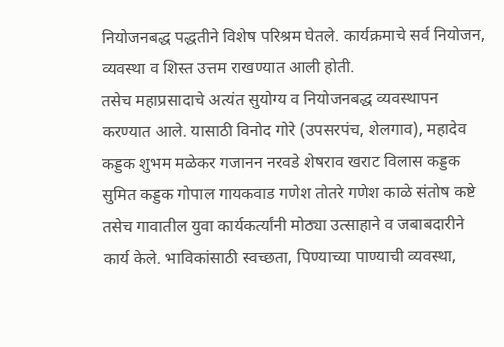नियोजनबद्ध पद्धतीने विशेष परिश्रम घेतले. कार्यक्रमाचे सर्व नियोजन, व्यवस्था व शिस्त उत्तम राखण्यात आली होती.
तसेच महाप्रसादाचे अत्यंत सुयोग्य व नियोजनबद्ध व्यवस्थापन करण्यात आले. यासाठी विनोद गोरे (उपसरपंच, शेलगाव), महादेव कड्डक शुभम मळेकर गजानन नरवडे शेषराव खराट विलास कड्डक सुमित कड्डक गोपाल गायकवाड गणेश तोतरे गणेश काळे संतोष कष्टे तसेच गावातील युवा कार्यकर्त्यांनी मोठ्या उत्साहाने व जबाबदारीने कार्य केले. भाविकांसाठी स्वच्छता, पिण्याच्या पाण्याची व्यवस्था,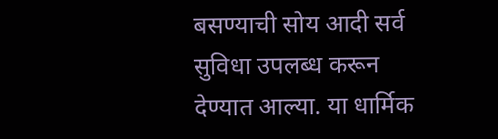बसण्याची सोय आदी सर्व सुविधा उपलब्ध करून देण्यात आल्या. या धार्मिक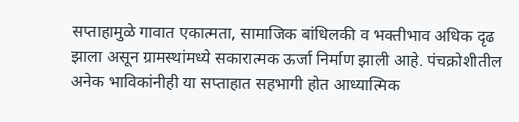सप्ताहामुळे गावात एकात्मता, सामाजिक बांधिलकी व भक्तीभाव अधिक दृढ झाला असून ग्रामस्थांमध्ये सकारात्मक ऊर्जा निर्माण झाली आहे. पंचक्रोशीतील अनेक भाविकांनीही या सप्ताहात सहभागी होत आध्यात्मिक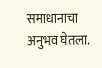समाधानाचा अनुभव घेतला.